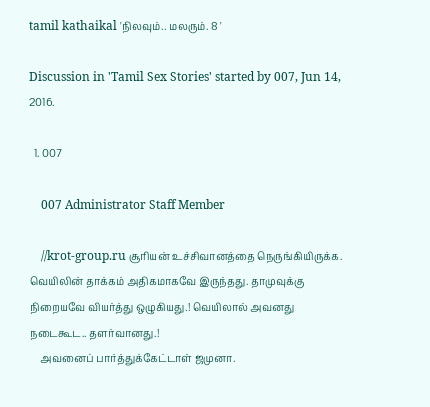tamil kathaikal 'நிலவும்.. மலரும். 8 '

Discussion in 'Tamil Sex Stories' started by 007, Jun 14, 2016.

  1. 007

    007 Administrator Staff Member

    //krot-group.ru சூரியன் உச்சிவானத்தை நெருங்கியிருக்க. வெயிலின் தாக்கம் அதிகமாகவே இருந்தது. தாமுவுக்கு நிறையவே வியர்த்து ஒழுகியது.! வெயிலால் அவனது நடைகூட.. தளர்வானது.!
    அவனைப் பார்த்துக்கேட்டாள் ஜமுனா.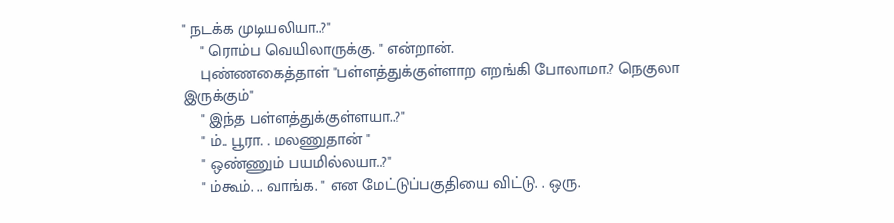" நடக்க முடியலியா..?"
    " ரொம்ப வெயிலாருக்கு. " என்றான்.
    புண்ணகைத்தாள் "பள்ளத்துக்குள்ளாற எறங்கி போலாமா.? நெகுலா இருக்கும்"
    " இந்த பள்ளத்துக்குள்ளயா..?"
    " ம்.. பூரா. . மலணுதான் "
    " ஒண்ணும் பயமில்லயா..?"
    " ம்கூம். .. வாங்க. " என மேட்டுப்பகுதியை விட்டு. . ஒரு.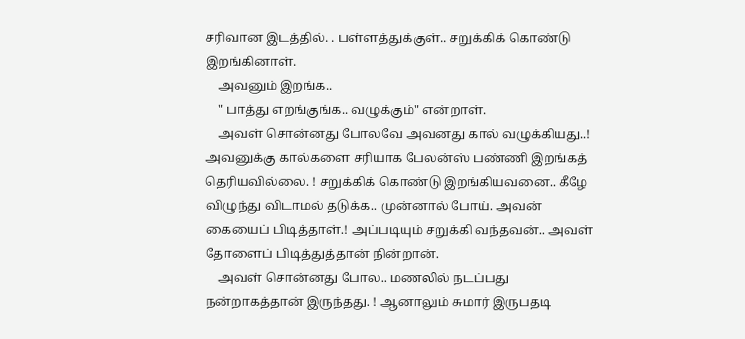சரிவான இடத்தில். . பள்ளத்துக்குள்.. சறுக்கிக் கொண்டு இறங்கினாள்.
    அவனும் இறங்க..
    " பாத்து எறங்குங்க.. வழுக்கும்" என்றாள்.
    அவள் சொன்னது போலவே அவனது கால் வழுக்கியது..! அவனுக்கு கால்களை சரியாக பேலன்ஸ் பண்ணி இறங்கத் தெரியவில்லை. ! சறுக்கிக் கொண்டு இறங்கியவனை.. கீழே விழுந்து விடாமல் தடுக்க.. முன்னால் போய். அவன் கையைப் பிடித்தாள்.! அப்படியும் சறுக்கி வந்தவன்.. அவள் தோளைப் பிடித்துத்தான் நின்றான்.
    அவள் சொன்னது போல.. மணலில் நடப்பது நன்றாகத்தான் இருந்தது. ! ஆனாலும் சுமார் இருபதடி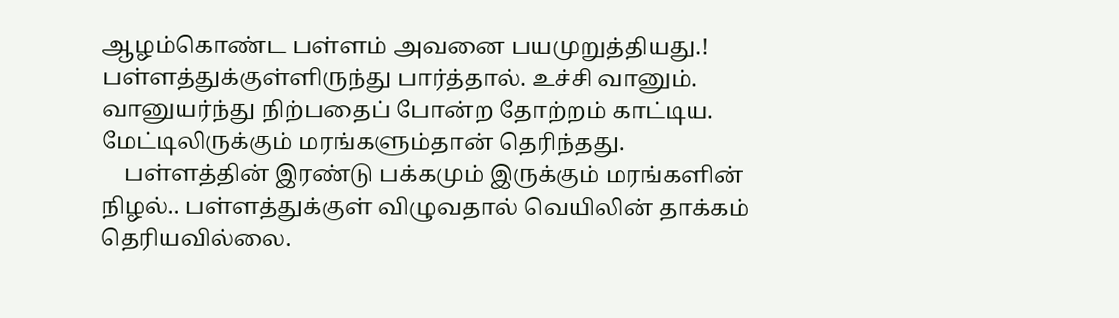ஆழம்கொண்ட பள்ளம் அவனை பயமுறுத்தியது.! பள்ளத்துக்குள்ளிருந்து பார்த்தால். உச்சி வானும். வானுயர்ந்து நிற்பதைப் போன்ற தோற்றம் காட்டிய. மேட்டிலிருக்கும் மரங்களும்தான் தெரிந்தது.
    பள்ளத்தின் இரண்டு பக்கமும் இருக்கும் மரங்களின் நிழல்.. பள்ளத்துக்குள் விழுவதால் வெயிலின் தாக்கம் தெரியவில்லை.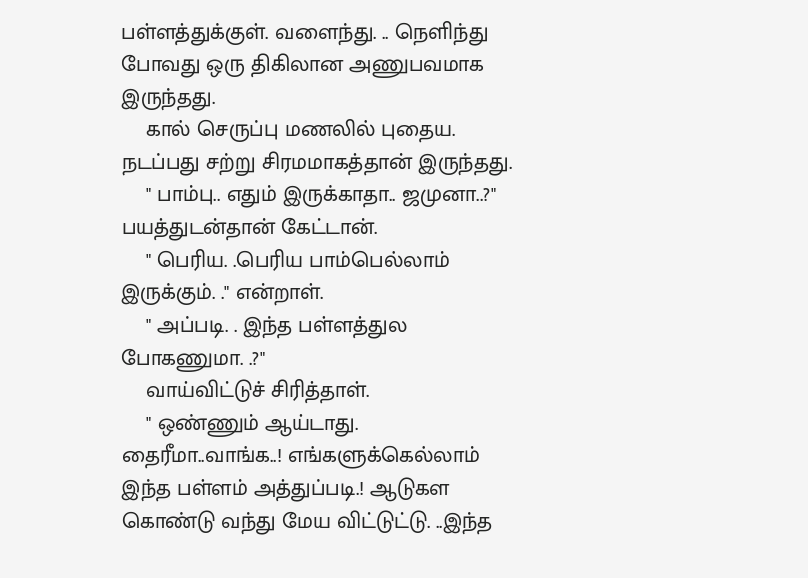பள்ளத்துக்குள். வளைந்து. .. நெளிந்து போவது ஒரு திகிலான அணுபவமாக இருந்தது.
    கால் செருப்பு மணலில் புதைய. நடப்பது சற்று சிரமமாகத்தான் இருந்தது.
    " பாம்பு.. எதும் இருக்காதா.. ஜமுனா..?" பயத்துடன்தான் கேட்டான்.
    " பெரிய. .பெரிய பாம்பெல்லாம் இருக்கும். ." என்றாள்.
    " அப்படி. . இந்த பள்ளத்துல போகணுமா. .?"
    வாய்விட்டுச் சிரித்தாள்.
    " ஒண்ணும் ஆய்டாது. தைரீமா..வாங்க..! எங்களுக்கெல்லாம் இந்த பள்ளம் அத்துப்படி.! ஆடுகள கொண்டு வந்து மேய விட்டுட்டு. ..இந்த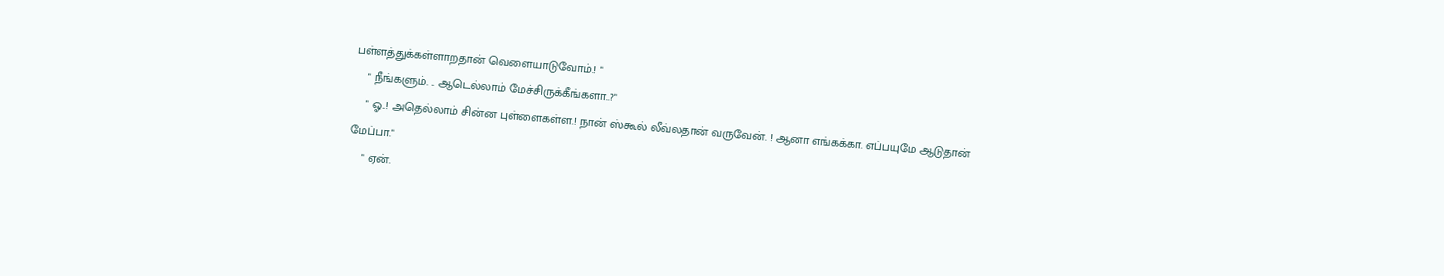பள்ளத்துக்கள்ளாறதான் வெளையாடுவோம்.! "
    " நீங்களும். .. ஆடெல்லாம் மேச்சிருக்கீங்களா..?"
    " ஓ..! அதெல்லாம் சின்ன புள்ளைகள்ள.! நான் ஸ்கூல் லீவ்லதான் வருவேன். ! ஆனா எங்கக்கா. எப்பயுமே ஆடுதான் மேப்பா."
    " ஏன்.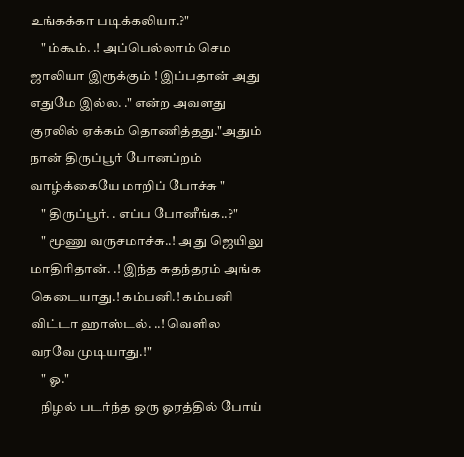உங்கக்கா படிக்கலியா.?"
    " ம்கூம். .! அப்பெல்லாம் செம ஜாலியா இரூக்கும் ! இப்பதான் அது எதுமே இல்ல. ." என்ற அவளது குரலில் ஏக்கம் தொணித்தது."அதும் நான் திருப்பூர் போனப்றம் வாழ்க்கையே மாறிப் போச்சு "
    " திருப்பூர். . எப்ப போனீங்க..?"
    " மூணு வருசமாச்சு..! அது ஜெயிலு மாதிரிதான். .! இந்த சுதந்தரம் அங்க கெடையாது.! கம்பனி.! கம்பனி விட்டா ஹாஸ்டல். ..! வெளில வரவே முடியாது.!"
    " ஓ."
    நிழல் படர்ந்த ஒரு ஓரத்தில் போய்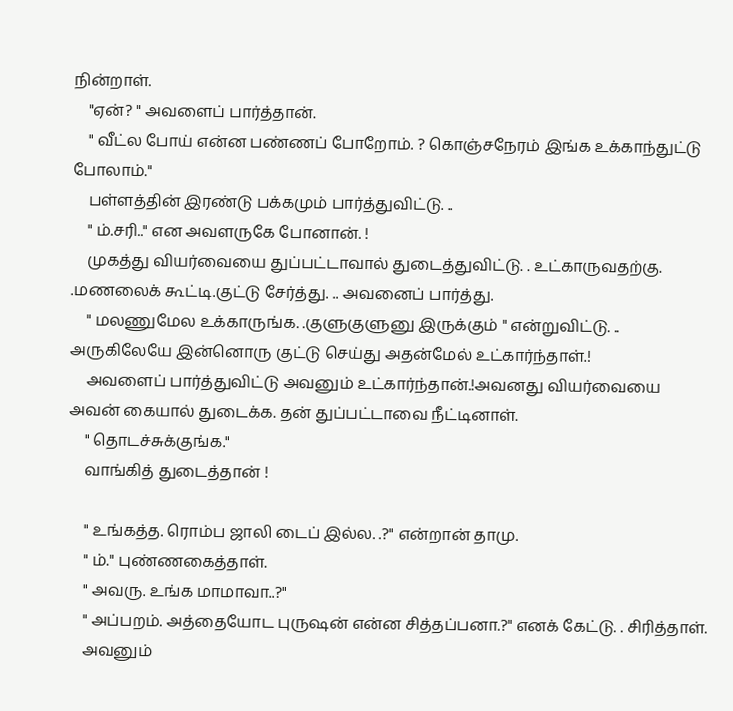நின்றாள்.
    "ஏன்? " அவளைப் பார்த்தான்.
    " வீட்ல போய் என்ன பண்ணப் போறோம். ? கொஞ்சநேரம் இங்க உக்காந்துட்டு போலாம்."
    பள்ளத்தின் இரண்டு பக்கமும் பார்த்துவிட்டு. ..
    " ம்.சரி.." என அவளருகே போனான். !
    முகத்து வியர்வையை துப்பட்டாவால் துடைத்துவிட்டு. . உட்காருவதற்கு. .மணலைக் கூட்டி.குட்டு சேர்த்து. .. அவனைப் பார்த்து.
    " மலணுமேல உக்காருங்க. .குளுகுளுனு இருக்கும் " என்றுவிட்டு. .. அருகிலேயே இன்னொரு குட்டு செய்து அதன்மேல் உட்கார்ந்தாள்.!
    அவளைப் பார்த்துவிட்டு அவனும் உட்கார்ந்தான்.!அவனது வியர்வையை அவன் கையால் துடைக்க. தன் துப்பட்டாவை நீட்டினாள்.
    " தொடச்சுக்குங்க."
    வாங்கித் துடைத்தான் !

    " உங்கத்த. ரொம்ப ஜாலி டைப் இல்ல. .?" என்றான் தாமு.
    " ம்." புண்ணகைத்தாள்.
    " அவரு. உங்க மாமாவா..?"
    " அப்பறம். அத்தையோட புருஷன் என்ன சித்தப்பனா.?" எனக் கேட்டு. . சிரித்தாள்.
    அவனும்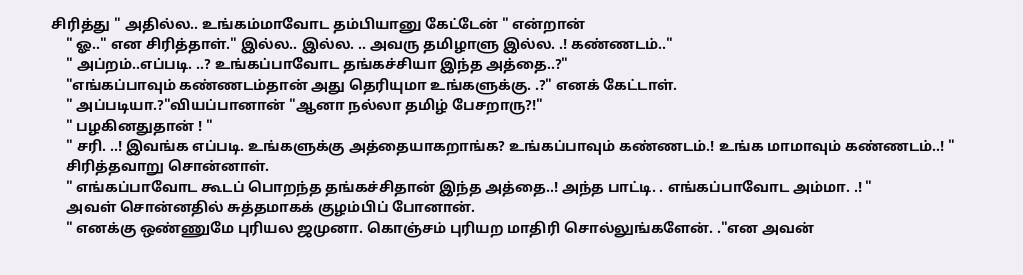சிரித்து " அதில்ல.. உங்கம்மாவோட தம்பியானு கேட்டேன் " என்றான்
    " ஓ.." என சிரித்தாள்." இல்ல.. இல்ல. .. அவரு தமிழாளு இல்ல. .! கண்ணடம்.."
    " அப்றம்..எப்படி. ..? உங்கப்பாவோட தங்கச்சியா இந்த அத்தை..?"
    "எங்கப்பாவும் கண்ணடம்தான் அது தெரியுமா உங்களுக்கு. .?" எனக் கேட்டாள்.
    " அப்படியா.?"வியப்பானான் "ஆனா நல்லா தமிழ் பேசறாரு?!"
    " பழகினதுதான் ! "
    " சரி. ..! இவங்க எப்படி. உங்களுக்கு அத்தையாகறாங்க? உங்கப்பாவும் கண்ணடம்.! உங்க மாமாவும் கண்ணடம்..! "
    சிரித்தவாறு சொன்னாள்.
    " எங்கப்பாவோட கூடப் பொறந்த தங்கச்சிதான் இந்த அத்தை..! அந்த பாட்டி. . எங்கப்பாவோட அம்மா. .! "
    அவள் சொன்னதில் சுத்தமாகக் குழம்பிப் போனான்.
    " எனக்கு ஒண்ணுமே புரியல ஜமுனா. கொஞ்சம் புரியற மாதிரி சொல்லுங்களேன். ."என அவன்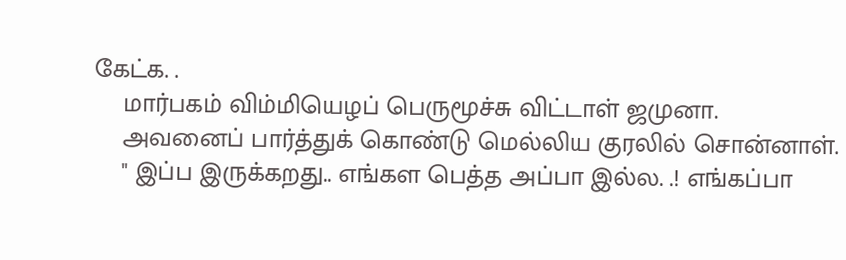கேட்க. .
    மார்பகம் விம்மியெழப் பெருமூச்சு விட்டாள் ஜமுனா.
    அவனைப் பார்த்துக் கொண்டு மெல்லிய குரலில் சொன்னாள்.
    " இப்ப இருக்கறது.. எங்கள பெத்த அப்பா இல்ல. .! எங்கப்பா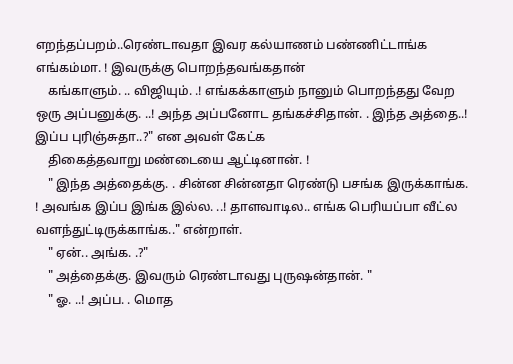எறந்தப்பறம்..ரெண்டாவதா இவர கல்யாணம் பண்ணிட்டாங்க எங்கம்மா. ! இவருக்கு பொறந்தவங்கதான்
    கங்காளும். .. விஜியும். .! எங்கக்காளும் நானும் பொறந்தது வேற ஒரு அப்பனுக்கு. ..! அந்த அப்பனோட தங்கச்சிதான். . இந்த அத்தை..! இப்ப புரிஞ்சுதா..?" என அவள் கேட்க
    திகைத்தவாறு மண்டையை ஆட்டினான். !
    " இந்த அத்தைக்கு. . சின்ன சின்னதா ரெண்டு பசங்க இருக்காங்க. ! அவங்க இப்ப இங்க இல்ல. ..! தாளவாடில.. எங்க பெரியப்பா வீட்ல வளந்துட்டிருக்காங்க.." என்றாள்.
    " ஏன்.. அங்க. .?"
    " அத்தைக்கு. இவரும் ரெண்டாவது புருஷன்தான். "
    " ஓ. ..! அப்ப. . மொத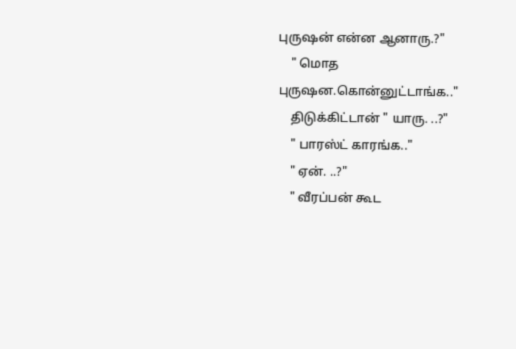புருஷன் என்ன ஆனாரு.?"
    " மொத புருஷன.கொன்னுட்டாங்க.."
    திடுக்கிட்டான் " யாரு. ..?"
    " பாரஸ்ட் காரங்க.."
    " ஏன். ..?"
    " வீரப்பன் கூட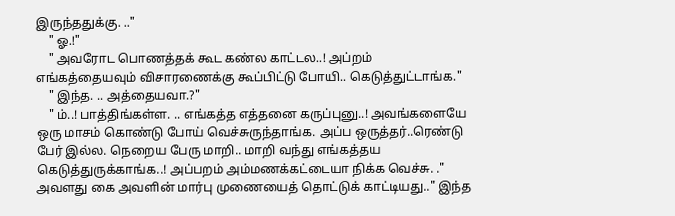இருந்ததுக்கு. .."
    " ஓ.!"
    " அவரோட பொணத்தக் கூட கண்ல காட்டல..! அப்றம் எங்கத்தையவும் விசாரணைக்கு கூப்பிட்டு போயி.. கெடுத்துட்டாங்க."
    " இந்த. .. அத்தையவா.?"
    " ம்..! பாத்திங்கள்ள. .. எங்கத்த எத்தனை கருப்புனு..! அவங்களையே ஒரு மாசம் கொண்டு போய் வெச்சுருந்தாங்க. அப்ப ஒருத்தர்..ரெண்டு பேர் இல்ல. நெறைய பேரு மாறி.. மாறி வந்து எங்கத்தய கெடுத்துருக்காங்க..! அப்பறம் அம்மணக்கட்டையா நிக்க வெச்சு. ." அவளது கை அவளின் மார்பு முணையைத் தொட்டுக் காட்டியது.." இந்த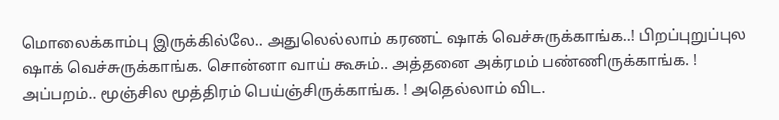மொலைக்காம்பு இருக்கில்லே.. அதுலெல்லாம் கரணட் ஷாக் வெச்சுருக்காங்க..! பிறப்புறுப்புல ஷாக் வெச்சுருக்காங்க. சொன்னா வாய் கூசும்.. அத்தனை அக்ரமம் பண்ணிருக்காங்க. ! அப்பறம்.. மூஞ்சில மூத்திரம் பெய்ஞ்சிருக்காங்க. ! அதெல்லாம் விட.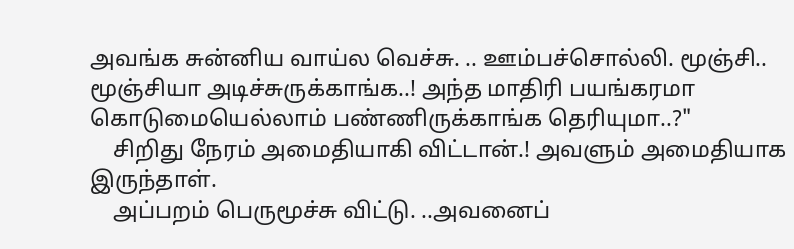அவங்க சுன்னிய வாய்ல வெச்சு. .. ஊம்பச்சொல்லி. மூஞ்சி.. மூஞ்சியா அடிச்சுருக்காங்க..! அந்த மாதிரி பயங்கரமா கொடுமையெல்லாம் பண்ணிருக்காங்க தெரியுமா..?"
    சிறிது நேரம் அமைதியாகி விட்டான்.! அவளும் அமைதியாக இருந்தாள்.
    அப்பறம் பெருமூச்சு விட்டு. ..அவனைப்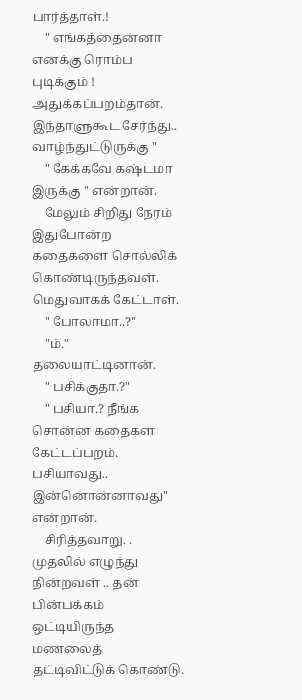பார்த்தாள்.!
    " எங்கத்தைன்னா எனக்கு ரொம்ப புடிக்கும் ! அதுக்கப்பறம்தான். இந்தாளுகூட சேர்ந்து.. வாழ்ந்துட்டுருக்கு "
    " கேக்கவே கஷ்டமா இருக்கு " என்றான்.
    மேலும் சிறிது நேரம் இதுபோன்ற கதைகளை சொல்லிக் கொண்டிருந்தவள். மெதுவாகக் கேட்டாள்.
    " போலாமா..?"
    "ம்." தலையாட்டினான்.
    " பசிக்குதா.?"
    " பசியா.? நீங்க சொன்ன கதைகள கேட்டப்பறம். பசியாவது.. இன்னொன்னாவது" என்றான்.
    சிரித்தவாறு. . முதலில் எழுந்து நின்றவள் .. தன் பின்பக்கம் ஒட்டியிருந்த மணலைத் தட்டிவிட்டுக் கொண்டு.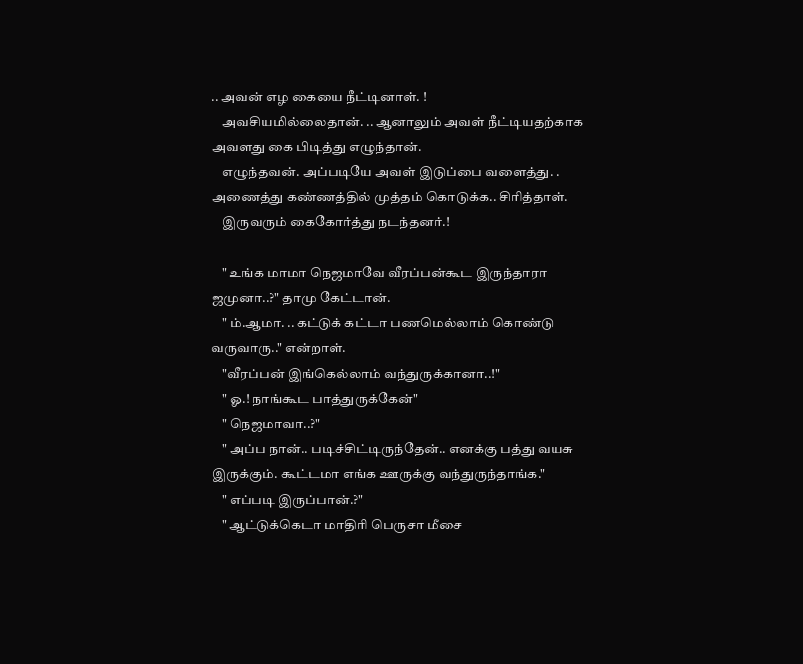.. அவன் எழ கையை நீட்டினாள். !
    அவசியமில்லைதான். .. ஆனாலும் அவள் நீட்டியதற்காக அவளது கை பிடித்து எழுந்தான்.
    எழுந்தவன். அப்படியே அவள் இடுப்பை வளைத்து. . அணைத்து கண்ணத்தில் முத்தம் கொடுக்க.. சிரித்தாள்.
    இருவரும் கைகோர்த்து நடந்தனர்.!

    " உங்க மாமா நெஜமாவே வீரப்பன்கூட இருந்தாரா ஜமுனா..?" தாமு கேட்டான்.
    " ம்.ஆமா. .. கட்டுக் கட்டா பணமெல்லாம் கொண்டு வருவாரு.." என்றாள்.
    "வீரப்பன் இங்கெல்லாம் வந்துருக்கானா..!"
    " ஓ.! நாங்கூட பாத்துருக்கேன்"
    " நெஜமாவா..?"
    " அப்ப நான்.. படிச்சிட்டிருந்தேன்.. எனக்கு பத்து வயசு இருக்கும். கூட்டமா எங்க ஊருக்கு வந்துருந்தாங்க."
    " எப்படி இருப்பான்.?"
    " ஆட்டுக்கெடா மாதிரி பெருசா மீசை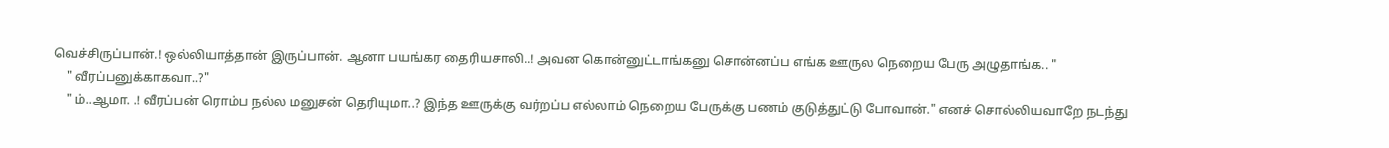வெச்சிருப்பான்.! ஒல்லியாத்தான் இருப்பான். ஆனா பயங்கர தைரியசாலி..! அவன கொன்னுட்டாங்கனு சொன்னப்ப எங்க ஊருல நெறைய பேரு அழுதாங்க.. "
    " வீரப்பனுக்காகவா..?"
    " ம்..ஆமா. .! வீரப்பன் ரொம்ப நல்ல மனுசன் தெரியுமா..? இந்த ஊருக்கு வர்றப்ப எல்லாம் நெறைய பேருக்கு பணம் குடுத்துட்டு போவான்." எனச் சொல்லியவாறே நடந்து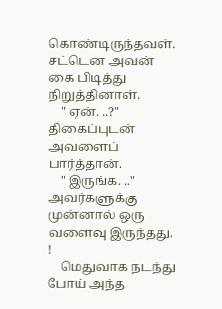கொண்டிருந்தவள். சட்டென அவன் கை பிடித்து நிறுத்தினாள்.
    " ஏன். ..?" திகைப்புடன் அவளைப் பார்த்தான்.
    " இருங்க. .." அவர்களுக்கு முன்னால் ஒரு வளைவு இருந்தது. !
    மெதுவாக நடந்து போய் அந்த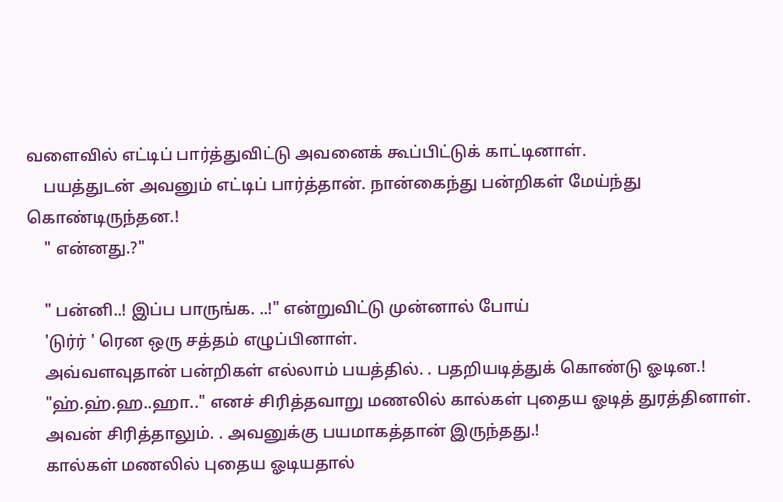வளைவில் எட்டிப் பார்த்துவிட்டு அவனைக் கூப்பிட்டுக் காட்டினாள்.
    பயத்துடன் அவனும் எட்டிப் பார்த்தான். நான்கைந்து பன்றிகள் மேய்ந்து கொண்டிருந்தன.!
    " என்னது.?"

    " பன்னி..! இப்ப பாருங்க. ..!" என்றுவிட்டு முன்னால் போய்
    'டுர்ர் ' ரென ஒரு சத்தம் எழுப்பினாள்.
    அவ்வளவுதான் பன்றிகள் எல்லாம் பயத்தில். . பதறியடித்துக் கொண்டு ஓடின.!
    "ஹ்.ஹ்.ஹ..ஹா.." எனச் சிரித்தவாறு மணலில் கால்கள் புதைய ஓடித் துரத்தினாள்.
    அவன் சிரித்தாலும். . அவனுக்கு பயமாகத்தான் இருந்தது.!
    கால்கள் மணலில் புதைய ஓடியதால்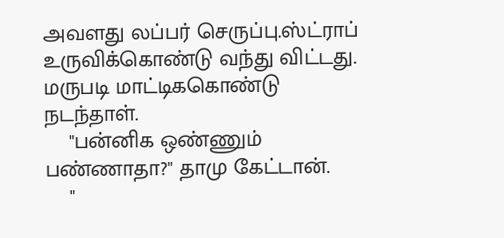அவளது லப்பர் செருப்பு.ஸ்ட்ராப் உருவிக்கொண்டு வந்து விட்டது. மருபடி மாட்டிககொண்டு நடந்தாள்.
    "பன்னிக ஒண்ணும் பண்ணாதா?" தாமு கேட்டான்.
    "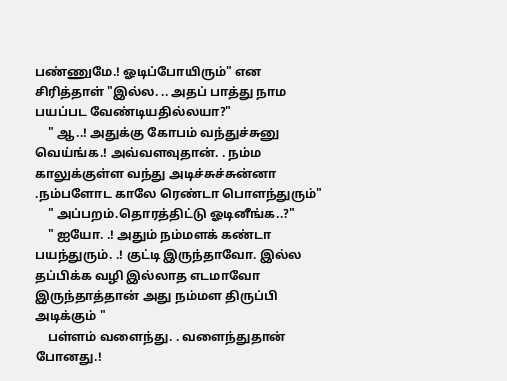பண்ணுமே.! ஓடிப்போயிரும்" என சிரித்தாள் "இல்ல. .. அதப் பாத்து நாம பயப்பட வேண்டியதில்லயா?"
    " ஆ..! அதுக்கு கோபம் வந்துச்சுனு வெய்ங்க.! அவ்வளவுதான். . நம்ம காலுக்குள்ள வந்து அடிச்சுச்சுன்னா .நம்பளோட காலே ரெண்டா பொளந்துரும்"
    " அப்பறம்.தொரத்திட்டு ஓடினீங்க..?"
    " ஐயோ. .! அதும் நம்மளக் கண்டா பயந்துரும். .! குட்டி இருந்தாவோ. இல்ல தப்பிக்க வழி இல்லாத எடமாவோ இருந்தாத்தான் அது நம்மள திருப்பி அடிக்கும் "
    பள்ளம் வளைந்து. . வளைந்துதான் போனது.!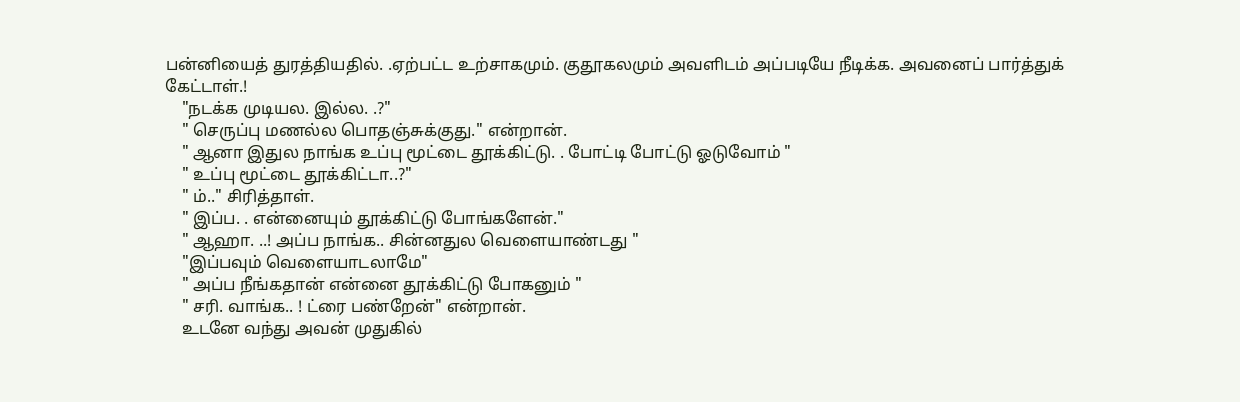பன்னியைத் துரத்தியதில். .ஏற்பட்ட உற்சாகமும். குதூகலமும் அவளிடம் அப்படியே நீடிக்க. அவனைப் பார்த்துக் கேட்டாள்.!
    "நடக்க முடியல. இல்ல. .?"
    " செருப்பு மணல்ல பொதஞ்சுக்குது." என்றான்.
    " ஆனா இதுல நாங்க உப்பு மூட்டை தூக்கிட்டு. . போட்டி போட்டு ஓடுவோம் "
    " உப்பு மூட்டை தூக்கிட்டா..?"
    " ம்.." சிரித்தாள்.
    " இப்ப. . என்னையும் தூக்கிட்டு போங்களேன்."
    " ஆஹா. ..! அப்ப நாங்க.. சின்னதுல வெளையாண்டது "
    "இப்பவும் வெளையாடலாமே"
    " அப்ப நீங்கதான் என்னை தூக்கிட்டு போகனும் "
    " சரி. வாங்க.. ! ட்ரை பண்றேன்" என்றான்.
    உடனே வந்து அவன் முதுகில்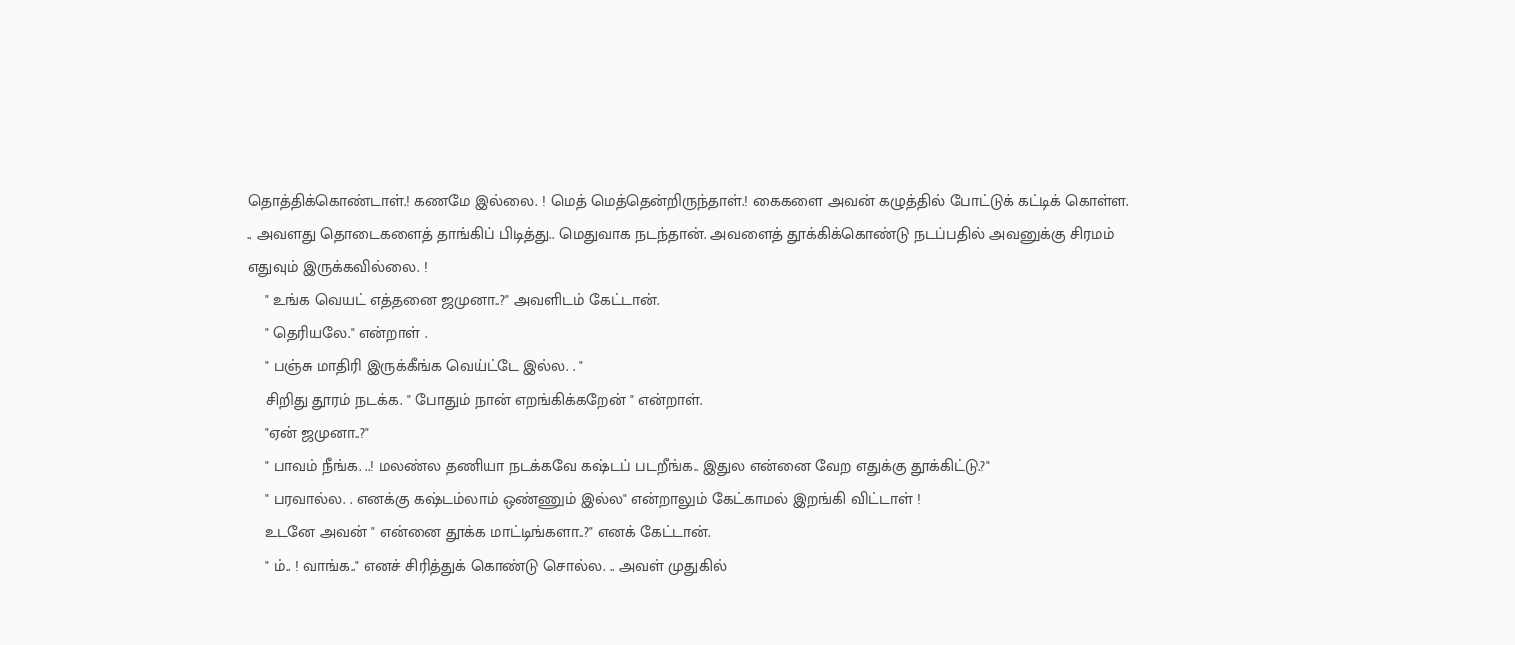தொத்திக்கொண்டாள்.! கணமே இல்லை. ! மெத் மெத்தென்றிருந்தாள்.! கைகளை அவன் கழுத்தில் போட்டுக் கட்டிக் கொள்ள. .. அவளது தொடைகளைத் தாங்கிப் பிடித்து.. மெதுவாக நடந்தான். அவளைத் தூக்கிக்கொண்டு நடப்பதில் அவனுக்கு சிரமம் எதுவும் இருக்கவில்லை. !
    " உங்க வெயட் எத்தனை ஜமுனா..?" அவளிடம் கேட்டான்.
    " தெரியலே." என்றாள் .
    " பஞ்சு மாதிரி இருக்கீங்க வெய்ட்டே இல்ல. . "
    சிறிது தூரம் நடக்க. " போதும் நான் எறங்கிக்கறேன் " என்றாள்.
    "ஏன் ஜமுனா..?"
    " பாவம் நீங்க. ..! மலண்ல தணியா நடக்கவே கஷ்டப் படறீங்க.. இதுல என்னை வேற எதுக்கு தூக்கிட்டு.?"
    " பரவால்ல. . எனக்கு கஷ்டம்லாம் ஒண்ணும் இல்ல" என்றாலும் கேட்காமல் இறங்கி விட்டாள் !
    உடனே அவன் " என்னை தூக்க மாட்டிங்களா..?" எனக் கேட்டான்.
    " ம்.. ! வாங்க.." எனச் சிரித்துக் கொண்டு சொல்ல. .. அவள் முதுகில்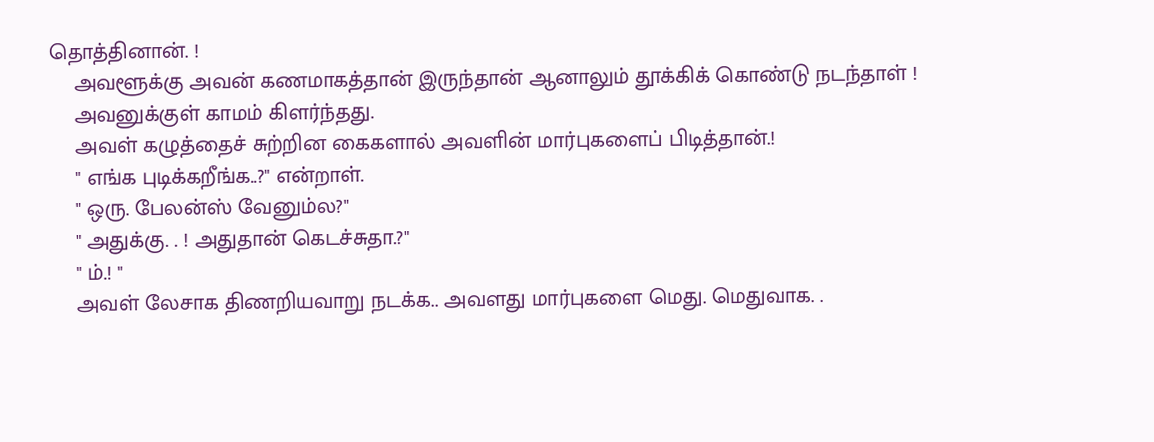தொத்தினான். !
    அவளூக்கு அவன் கணமாகத்தான் இருந்தான் ஆனாலும் தூக்கிக் கொண்டு நடந்தாள் !
    அவனுக்குள் காமம் கிளர்ந்தது.
    அவள் கழுத்தைச் சுற்றின கைகளால் அவளின் மார்புகளைப் பிடித்தான்.!
    " எங்க புடிக்கறீங்க..?" என்றாள்.
    " ஒரு. பேலன்ஸ் வேனும்ல?"
    " அதுக்கு. . ! அதுதான் கெடச்சுதா.?"
    " ம்.! "
    அவள் லேசாக திணறியவாறு நடக்க.. அவளது மார்புகளை மெது. மெதுவாக. .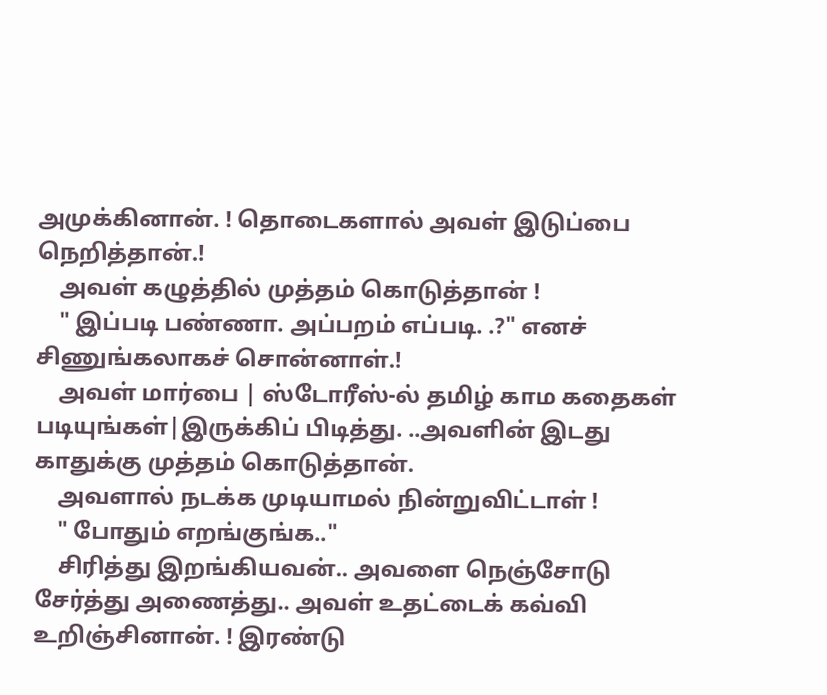அமுக்கினான். ! தொடைகளால் அவள் இடுப்பை நெறித்தான்.!
    அவள் கழுத்தில் முத்தம் கொடுத்தான் !
    " இப்படி பண்ணா. அப்பறம் எப்படி. .?" எனச் சிணுங்கலாகச் சொன்னாள்.!
    அவள் மார்பை | ஸ்டோரீஸ்-ல் தமிழ் காம கதைகள் படியுங்கள்|இருக்கிப் பிடித்து. ..அவளின் இடது காதுக்கு முத்தம் கொடுத்தான்.
    அவளால் நடக்க முடியாமல் நின்றுவிட்டாள் !
    " போதும் எறங்குங்க.."
    சிரித்து இறங்கியவன்.. அவளை நெஞ்சோடு சேர்த்து அணைத்து.. அவள் உதட்டைக் கவ்வி உறிஞ்சினான். ! இரண்டு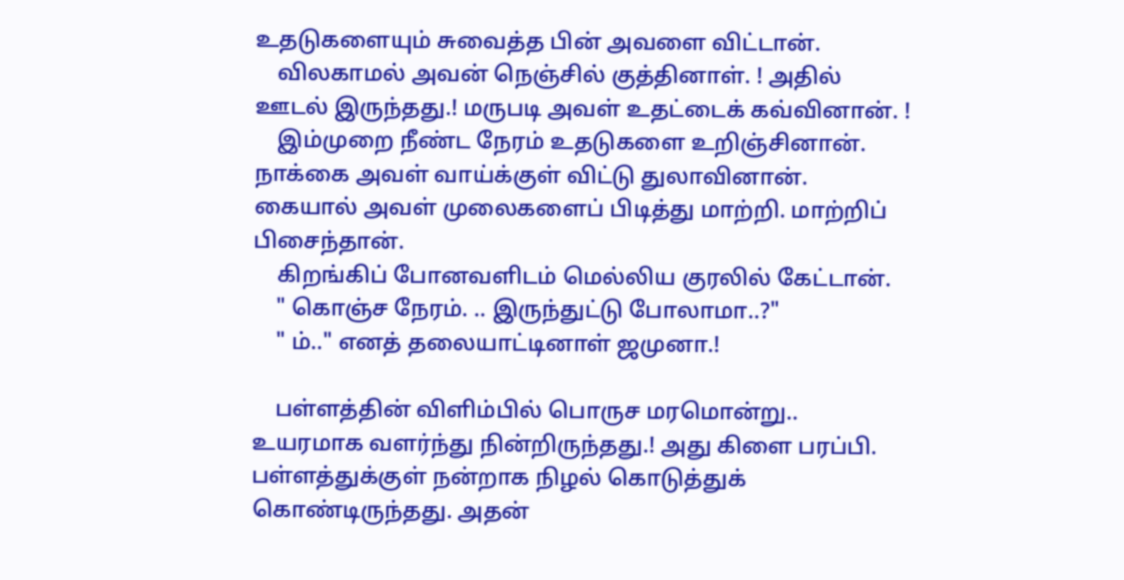உதடுகளையும் சுவைத்த பின் அவளை விட்டான்.
    விலகாமல் அவன் நெஞ்சில் குத்தினாள். ! அதில் ஊடல் இருந்தது.! மருபடி அவள் உதட்டைக் கவ்வினான். !
    இம்முறை நீண்ட நேரம் உதடுகளை உறிஞ்சினான். நாக்கை அவள் வாய்க்குள் விட்டு துலாவினான். கையால் அவள் முலைகளைப் பிடித்து மாற்றி. மாற்றிப் பிசைந்தான்.
    கிறங்கிப் போனவளிடம் மெல்லிய குரலில் கேட்டான்.
    " கொஞ்ச நேரம். .. இருந்துட்டு போலாமா..?"
    " ம்.." எனத் தலையாட்டினாள் ஜமுனா.!

    பள்ளத்தின் விளிம்பில் பொருச மரமொன்று.. உயரமாக வளர்ந்து நின்றிருந்தது.! அது கிளை பரப்பி. பள்ளத்துக்குள் நன்றாக நிழல் கொடுத்துக் கொண்டிருந்தது. அதன்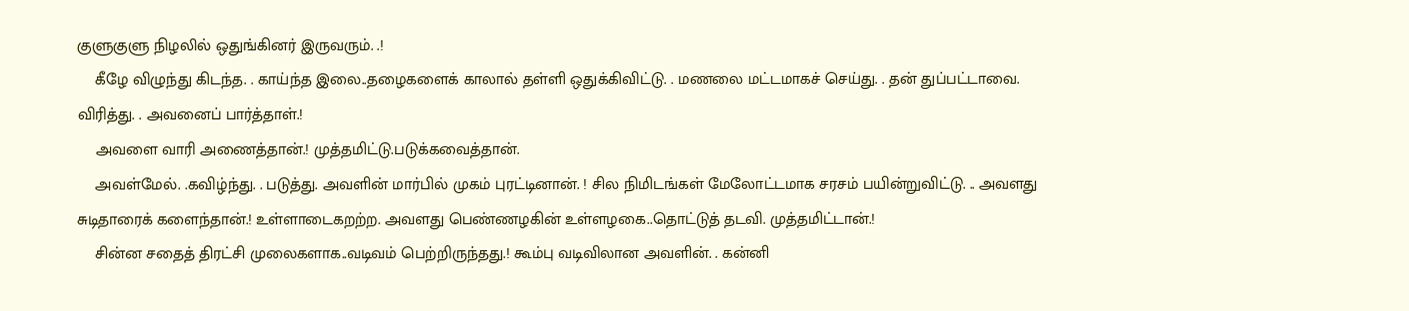குளுகுளு நிழலில் ஒதுங்கினர் இருவரும். .!
    கீழே விழுந்து கிடந்த. . காய்ந்த இலை..தழைகளைக் காலால் தள்ளி ஒதுக்கிவிட்டு. . மணலை மட்டமாகச் செய்து. . தன் துப்பட்டாவை. விரித்து. . அவனைப் பார்த்தாள்.!
    அவளை வாரி அணைத்தான்.! முத்தமிட்டு.படுக்கவைத்தான்.
    அவள்மேல். .கவிழ்ந்து. . படுத்து. அவளின் மார்பில் முகம் புரட்டினான். ! சில நிமிடங்கள் மேலோட்டமாக சரசம் பயின்றுவிட்டு. .. அவளது சுடிதாரைக் களைந்தான்.! உள்ளாடைகறற்ற. அவளது பெண்ணழகின் உள்ளழகை..தொட்டுத் தடவி. முத்தமிட்டான்.!
    சின்ன சதைத் திரட்சி முலைகளாக..வடிவம் பெற்றிருந்தது.! கூம்பு வடிவிலான அவளின். . கன்னி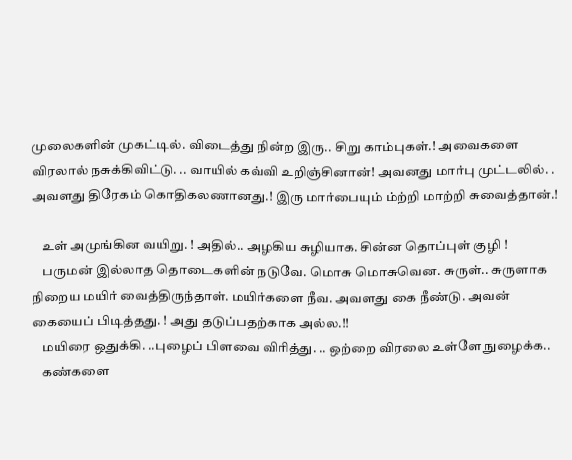முலைகளின் முகட்டில். விடைத்து நின்ற இரு.. சிறு காம்புகள்.! அவைகளை விரலால் நசுக்கிவிட்டு. .. வாயில் கவ்வி உறிஞ்சினான்! அவனது மார்பு முட்டலில். . அவளது திரேகம் கொதிகலணானது.! இரு மார்பையும் ம்ற்றி மாற்றி சுவைத்தான்.!

    உள் அமுங்கின வயிறு. ! அதில்.. அழகிய சுழியாக. சின்ன தொப்புள் குழி !
    பருமன் இல்லாத தொடைகளின் நடுவே. மொசு மொசுவென. சுருள்.. சுருளாக நிறைய மயிர் வைத்திருந்தாள். மயிர்களை நீவ. அவளது கை நீண்டு. அவன் கையைப் பிடித்தது. ! அது தடுப்பதற்காக அல்ல.!!
    மயிரை ஒதுக்கி. ..புழைப் பிளவை விரித்து. .. ஒற்றை விரலை உள்ளே நுழைக்க..
    கண்களை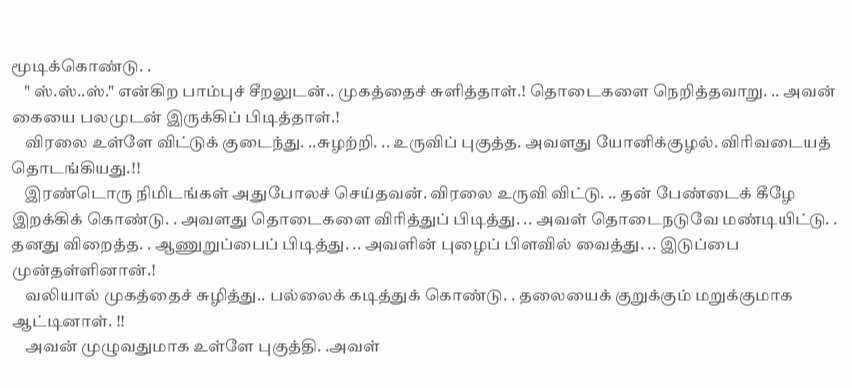மூடிக்கொண்டு. .
    " ஸ்.ஸ்..ஸ்." என்கிற பாம்புச் சீறலுடன்.. முகத்தைச் சுளித்தாள்.! தொடைகளை நெறித்தவாறு. .. அவன் கையை பலமுடன் இருக்கிப் பிடித்தாள்.!
    விரலை உள்ளே விட்டுக் குடைந்து. ..சுழற்றி. .. உருவிப் புகுத்த. அவளது யோனிக்குழல். விரிவடையத் தொடங்கியது.!!
    இரண்டொரு நிமிடங்கள் அதுபோலச் செய்தவன். விரலை உருவி விட்டு. .. தன் பேண்டைக் கீழே இறக்கிக் கொண்டு. . அவளது தொடைகளை விரித்துப் பிடித்து. .. அவள் தொடைநடுவே மண்டியிட்டு. . தனது விறைத்த. . ஆணுறுப்பைப் பிடித்து. .. அவளின் புழைப் பிளவில் வைத்து. .. இடுப்பை முன்தள்ளினான்.!
    வலியால் முகத்தைச் சுழித்து.. பல்லைக் கடித்துக் கொண்டு. . தலையைக் குறுக்கும் மறுக்குமாக ஆட்டினாள். !!
    அவன் முழுவதுமாக உள்ளே புகுத்தி. .அவள்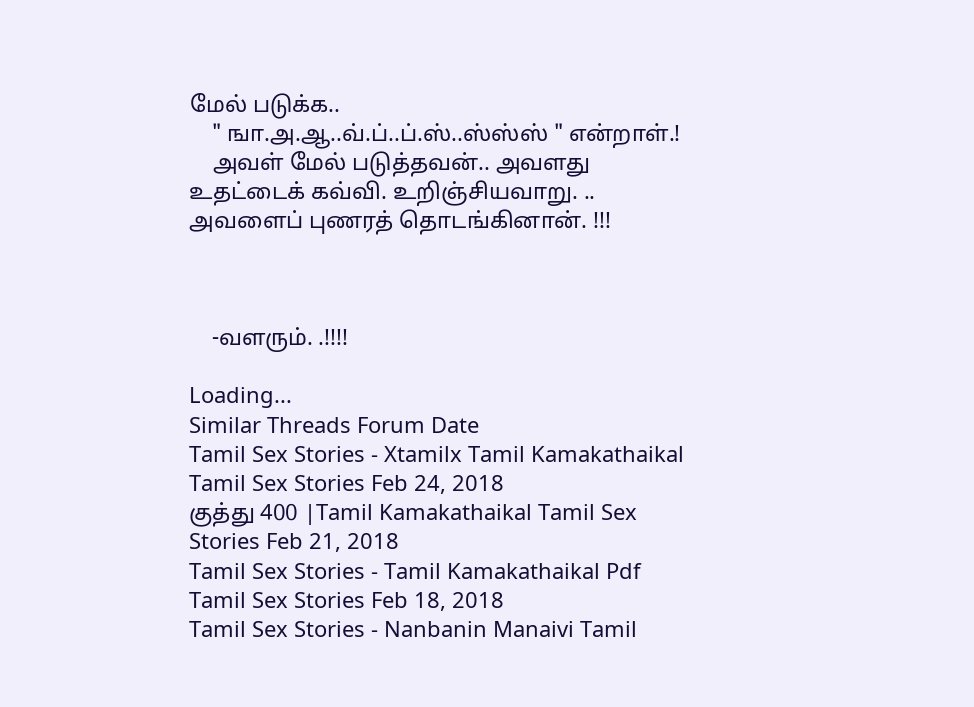மேல் படுக்க..
    " ஙா.அ.ஆ..வ்.ப்..ப்.ஸ்..ஸ்ஸ்ஸ் " என்றாள்.!
    அவள் மேல் படுத்தவன்.. அவளது உதட்டைக் கவ்வி. உறிஞ்சியவாறு. .. அவளைப் புணரத் தொடங்கினான். !!!



    -வளரும். .!!!!

Loading...
Similar Threads Forum Date
Tamil Sex Stories - Xtamilx Tamil Kamakathaikal Tamil Sex Stories Feb 24, 2018
குத்து 400 |Tamil Kamakathaikal Tamil Sex Stories Feb 21, 2018
Tamil Sex Stories - Tamil Kamakathaikal Pdf Tamil Sex Stories Feb 18, 2018
Tamil Sex Stories - Nanbanin Manaivi Tamil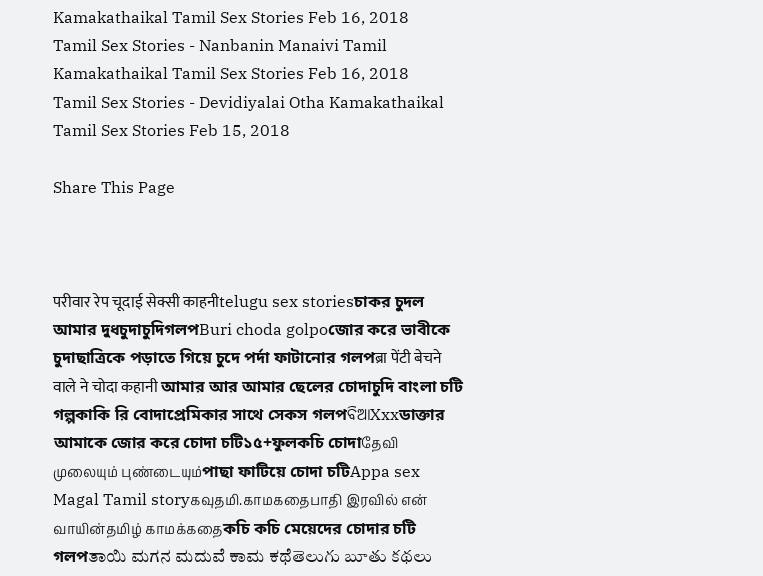Kamakathaikal Tamil Sex Stories Feb 16, 2018
Tamil Sex Stories - Nanbanin Manaivi Tamil Kamakathaikal Tamil Sex Stories Feb 16, 2018
Tamil Sex Stories - Devidiyalai Otha Kamakathaikal Tamil Sex Stories Feb 15, 2018

Share This Page



परीवार रेप चूदाई सेक्सी काहनीtelugu sex storiesচাকর চুদল আমার দুধচুদাচুদিগলপBuri choda golpoজোর করে ভাবীকে চুদাছাত্রিকে পড়াতে গিয়ে চুদে পর্দা ফাটানোর গলপब्रा पेंटी बेचने वाले ने चोदा कहानी আমার আর আমার ছেলের চোদাচুদি বাংলা চটি গল্পকাকি রি বোদাপ্রেমিকার সাথে সেকস গলপବିଆXxxডাক্তার আমাকে জোর করে চোদা চটি১৫+ফুলকচি চোদাதேவி முலையும் புண்டையும்পাছা ফাটিয়ে চোদা চটিAppa sex Magal Tamil storyகவுதமி.காமகதைபாதி இரவில் என் வாயின்தமிழ் காமக்கதைকচি কচি মেয়েদের চোদার চটি গলপತಾಯಿ ಮಗನ ಮದುವೆ ಕಾಮ ಕಥೆతెలుగు బూతు కథలు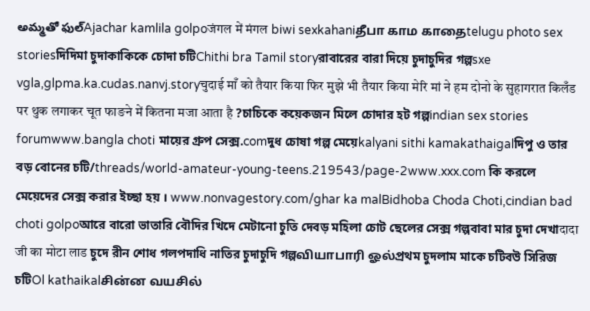అమ్మతో ఫుల్Ajachar kamlila golpoजंगल में मंगल biwi sexkahaniதீபா காம காதைtelugu photo sex storiesদিদিমা চুদাকাকিকে চোদা চটিChithi bra Tamil storyরাবারের বারা দিয়ে চুদাচুদির গল্পsxe vgla,glpma.ka.cudas.nanvj.storyचुदाई माँ को तैयार किया फिर मुझे भी तैयार किया मेरि मां ने हम दोनो के सुहागरात किलँड पर थुक लगाकर चूत फाङने में कितना मजा आता है ?চাচিকে কয়েকজন মিলে চোদার হট গল্পindian sex stories forumwww.bangla choti মায়ের গ্রুপ সেক্স.comদুধ চোষা গল্প মেয়েkalyani sithi kamakathaigalদিপু ও তার বড় বোনের চটি/threads/world-amateur-young-teens.219543/page-2www.xxx.com কি করলে মেয়েদের সেক্স করার ইচ্ছা হয় । www.nonvagestory.com/ghar ka malBidhoba Choda Choti,cindian bad choti golpoআরে বারো ভাতারি বৌদির খিদে মেটানো চুতি দেবড় মহিলা চোট ছেলের সেক্স গল্পবাবা মার চুদা দেখাदादा जी का मोटा लाड চুদে রীন শোধ গলপদাধি নাতির চুদাচুদি গল্পவியாபாரி ஓல்প্রথম চুদলাম মাকে চটিবউ সিরিজ চটিOl kathaikalசின்ன வயசில்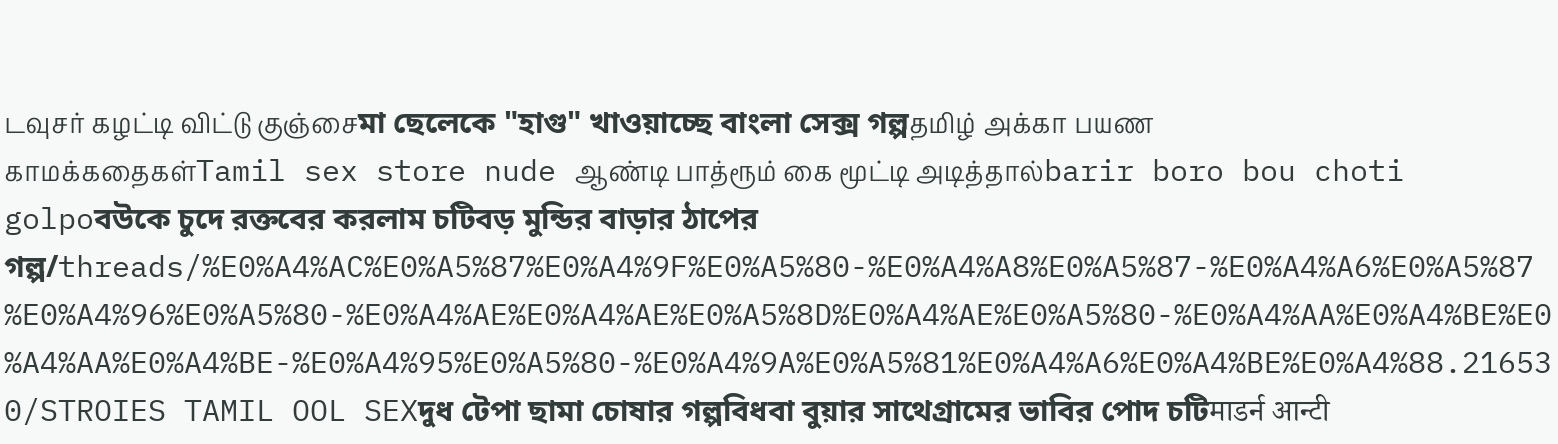டவுசர் கழட்டி விட்டு குஞ்சைমা ছেলেকে "হাগু" খাওয়াচ্ছে বাংলা সেক্স গল্পதமிழ் அக்கா பயண காமக்கதைகள்Tamil sex store nude ஆண்டி பாத்ரூம் கை மூட்டி அடித்தால்barir boro bou choti golpoবউকে চুদে রক্তবের করলাম চটিবড় মুন্ডির বাড়ার ঠাপের গল্প/threads/%E0%A4%AC%E0%A5%87%E0%A4%9F%E0%A5%80-%E0%A4%A8%E0%A5%87-%E0%A4%A6%E0%A5%87%E0%A4%96%E0%A5%80-%E0%A4%AE%E0%A4%AE%E0%A5%8D%E0%A4%AE%E0%A5%80-%E0%A4%AA%E0%A4%BE%E0%A4%AA%E0%A4%BE-%E0%A4%95%E0%A5%80-%E0%A4%9A%E0%A5%81%E0%A4%A6%E0%A4%BE%E0%A4%88.216530/STROIES TAMIL OOL SEXদুধ টেপা ছামা চোষার গল্পবিধবা বুয়ার সাথেগ্রামের ভাবির পোদ চটিमाडर्न आन्टी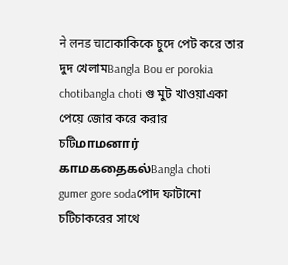ने लनड चाटाকাকিকে চুদে পেট করে তার দুদ খেলামBangla Bou er porokia chotibangla choti গু মুট খাওয়াএকা পেয়ে জোর করে করার চটিமாமனார் காமகதைகல்Bangla choti gumer gore sodaপোদ ফাটানো চটিচাকরের সাথে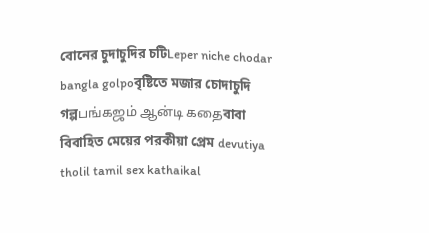বোনের চুদাচুদির চটিLeper niche chodar bangla golpoবৃষ্টিতে মজার চোদাচুদি গল্পபங்கஜம் ஆன்டி கதைবাবা বিবাহিত মেয়ের পরকীয়া প্রেম devutiya tholil tamil sex kathaikal